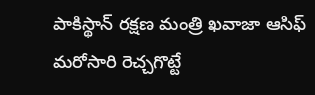పాకిస్థాన్ రక్షణ మంత్రి ఖవాజా ఆసిఫ్ మరోసారి రెచ్చగొట్టే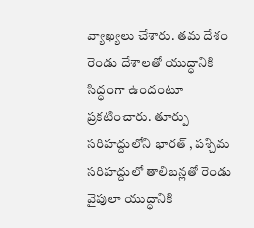వ్యాఖ్యలు చేశారు. తమ దేశం రెండు దేశాలతో యుద్ధానికి సిద్ధంగా ఉందంటూ ప్రకటించారు. తూర్పు సరిహద్దులోని భారత్ , పశ్చిమ సరిహద్దులో తాలిబన్లతో రెండు వైపులా యుద్ధానికి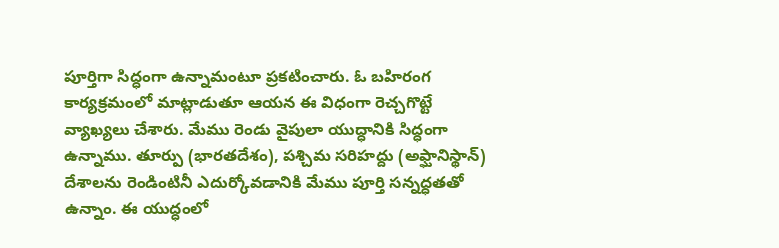పూర్తిగా సిద్ధంగా ఉన్నామంటూ ప్రకటించారు. ఓ బహిరంగ కార్యక్రమంలో మాట్లాడుతూ ఆయన ఈ విధంగా రెచ్చగొట్టే వ్యాఖ్యలు చేశారు. మేము రెండు వైపులా యుద్ధానికి సిద్ధంగా ఉన్నాము. తూర్పు (భారతదేశం), పశ్చిమ సరిహద్దు (అఫ్ఘానిస్థాన్) దేశాలను రెండింటినీ ఎదుర్కోవడానికి మేము పూర్తి సన్నద్ధతతో ఉన్నాం. ఈ యుద్ధంలో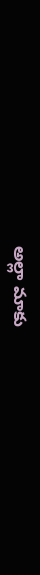అల్లా మాకు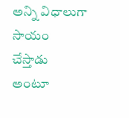అన్ని విధాలుగా సాయం చేస్తాడు అంటూ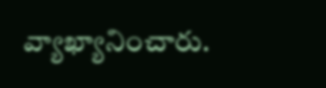వ్యాఖ్యానించారు.